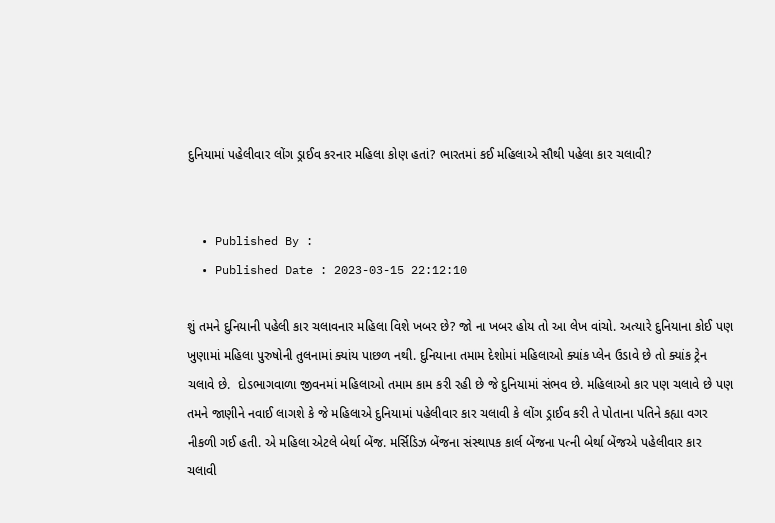દુનિયામાં પહેલીવાર લોંગ ડ્રાઈવ કરનાર મહિલા કોણ હતાં? ભારતમાં કઈ મહિલાએ સૌથી પહેલા કાર ચલાવી?


  • Published By :
  • Published Date : 2023-03-15 22:12:10

શું તમને દુનિયાની પહેલી કાર ચલાવનાર મહિલા વિશે ખબર છે? જો ના ખબર હોય તો આ લેખ વાંચો. અત્યારે દુનિયાના કોઈ પણ ખુણામાં મહિલા પુરુષોની તુલનામાં ક્યાંય પાછળ નથી. દુનિયાના તમામ દેશોમાં મહિલાઓ ક્યાંક પ્લેન ઉડાવે છે તો ક્યાંક ટ્રેન ચલાવે છે.  દોડભાગવાળા જીવનમાં મહિલાઓ તમામ કામ કરી રહી છે જે દુનિયામાં સંભવ છે. મહિલાઓ કાર પણ ચલાવે છે પણ તમને જાણીને નવાઈ લાગશે કે જે મહિલાએ દુનિયામાં પહેલીવાર કાર ચલાવી કે લોંગ ડ્રાઈવ કરી તે પોતાના પતિને કહ્યા વગર નીકળી ગઈ હતી. એ મહિલા એટલે બેર્થા બેંજ. મર્સિડિઝ બેંજના સંસ્થાપક કાર્લ બેંજના પત્ની બેર્થા બેંજએ પહેલીવાર કાર ચલાવી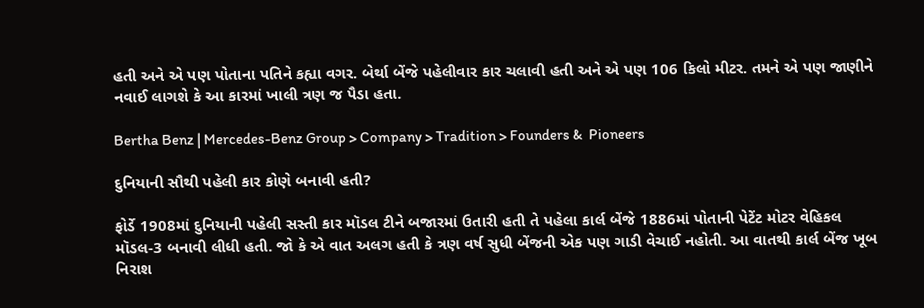હતી અને એ પણ પોતાના પતિને કહ્યા વગર. બેર્થા બેંજે પહેલીવાર કાર ચલાવી હતી અને એ પણ 106 કિલો મીટર. તમને એ પણ જાણીને નવાઈ લાગશે કે આ કારમાં ખાલી ત્રણ જ પૈડા હતા.

Bertha Benz | Mercedes-Benz Group > Company > Tradition > Founders &  Pioneers

દુનિયાની સૌથી પહેલી કાર કોણે બનાવી હતી?

ફોર્ડે 1908માં દુનિયાની પહેલી સસ્તી કાર મૉડલ ટીને બજારમાં ઉતારી હતી તે પહેલા કાર્લ બેંજે 1886માં પોતાની પેટેંટ મોટર વેહિકલ મૉડલ-3 બનાવી લીધી હતી. જો કે એ વાત અલગ હતી કે ત્રણ વર્ષ સુધી બેંજની એક પણ ગાડી વેચાઈ નહોતી. આ વાતથી કાર્લ બેંજ ખૂબ નિરાશ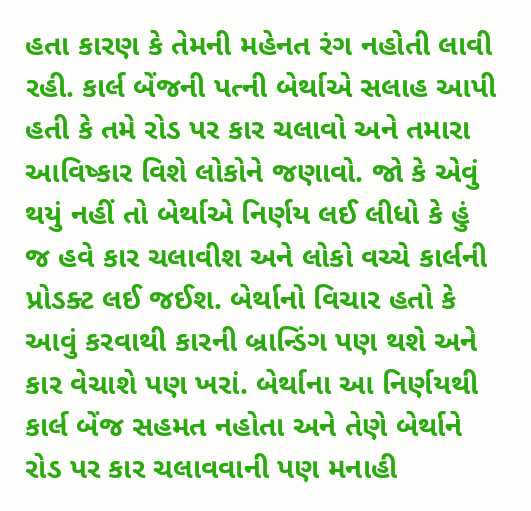હતા કારણ કે તેમની મહેનત રંગ નહોતી લાવી રહી. કાર્લ બેંજની પત્ની બેર્થાએ સલાહ આપી હતી કે તમે રોડ પર કાર ચલાવો અને તમારા આવિષ્કાર વિશે લોકોને જણાવો. જો કે એવું થયું નહીં તો બેર્થાએ નિર્ણય લઈ લીધો કે હું જ હવે કાર ચલાવીશ અને લોકો વચ્ચે કાર્લની પ્રોડક્ટ લઈ જઈશ. બેર્થાનો વિચાર હતો કે આવું કરવાથી કારની બ્રાન્ડિંગ પણ થશે અને કાર વેચાશે પણ ખરાં. બેર્થાના આ નિર્ણયથી કાર્લ બેંજ સહમત નહોતા અને તેણે બેર્થાને રોડ પર કાર ચલાવવાની પણ મનાહી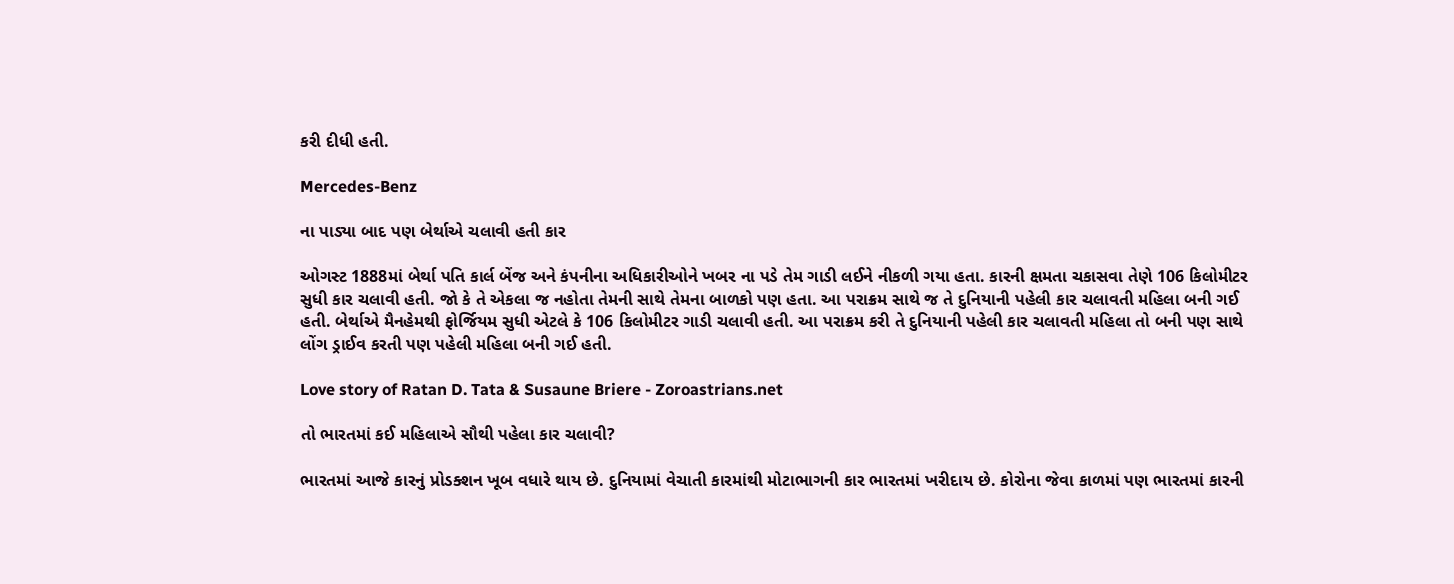કરી દીધી હતી.

Mercedes-Benz

ના પાડ્યા બાદ પણ બેર્થાએ ચલાવી હતી કાર

ઓગસ્ટ 1888માં બેર્થા પતિ કાર્લ બેંજ અને કંપનીના અધિકારીઓને ખબર ના પડે તેમ ગાડી લઈને નીકળી ગયા હતા. કારની ક્ષમતા ચકાસવા તેણે 106 કિલોમીટર સુધી કાર ચલાવી હતી. જો કે તે એકલા જ નહોતા તેમની સાથે તેમના બાળકો પણ હતા. આ પરાક્રમ સાથે જ તે દુનિયાની પહેલી કાર ચલાવતી મહિલા બની ગઈ હતી. બેર્થાએ મૈનહેમથી ફોર્જિયમ સુધી એટલે કે 106 કિલોમીટર ગાડી ચલાવી હતી. આ પરાક્રમ કરી તે દુનિયાની પહેલી કાર ચલાવતી મહિલા તો બની પણ સાથે લોંગ ડ્રાઈવ કરતી પણ પહેલી મહિલા બની ગઈ હતી.

Love story of Ratan D. Tata & Susaune Briere - Zoroastrians.net

તો ભારતમાં કઈ મહિલાએ સૌથી પહેલા કાર ચલાવી?

ભારતમાં આજે કારનું પ્રોડક્શન ખૂબ વધારે થાય છે. દુનિયામાં વેચાતી કારમાંથી મોટાભાગની કાર ભારતમાં ખરીદાય છે. કોરોના જેવા કાળમાં પણ ભારતમાં કારની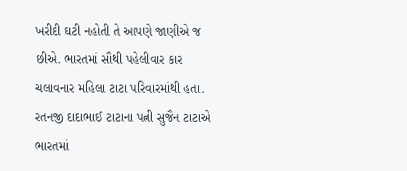ખરીદી ઘટી નહોતી તે આપણે જાણીએ જ છીએ. ભારતમાં સૌથી પહેલીવાર કાર ચલાવનાર મહિલા ટાટા પરિવારમાંથી હતા. રતનજી દાદાભાઈ ટાટાના પત્ની સુજૈન ટાટાએ ભારતમાં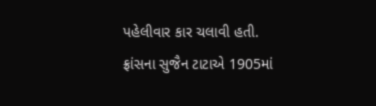પહેલીવાર કાર ચલાવી હતી. ફ્રાંસના સુજૈન ટાટાએ 1905માં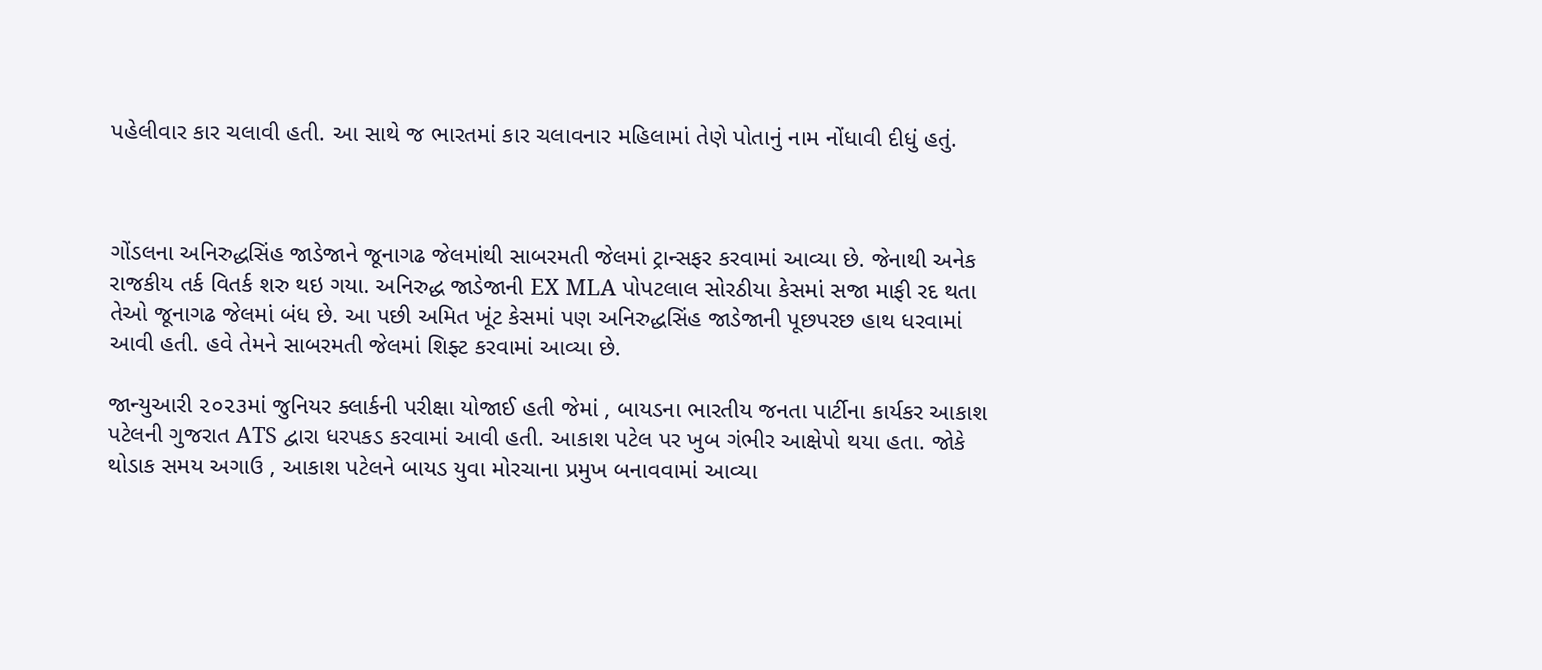પહેલીવાર કાર ચલાવી હતી. આ સાથે જ ભારતમાં કાર ચલાવનાર મહિલામાં તેણે પોતાનું નામ નોંધાવી દીધું હતું.



ગોંડલના અનિરુદ્ધસિંહ જાડેજાને જૂનાગઢ જેલમાંથી સાબરમતી જેલમાં ટ્રાન્સફર કરવામાં આવ્યા છે. જેનાથી અનેક રાજકીય તર્ક વિતર્ક શરુ થઇ ગયા. અનિરુદ્ધ જાડેજાની EX MLA પોપટલાલ સોરઠીયા કેસમાં સજા માફી રદ થતા તેઓ જૂનાગઢ જેલમાં બંધ છે. આ પછી અમિત ખૂંટ કેસમાં પણ અનિરુદ્ધસિંહ જાડેજાની પૂછપરછ હાથ ધરવામાં આવી હતી. હવે તેમને સાબરમતી જેલમાં શિફ્ટ કરવામાં આવ્યા છે.

જાન્યુઆરી ૨૦૨૩માં જુનિયર ક્લાર્કની પરીક્ષા યોજાઈ હતી જેમાં , બાયડના ભારતીય જનતા પાર્ટીના કાર્યકર આકાશ પટેલની ગુજરાત ATS દ્વારા ધરપકડ કરવામાં આવી હતી. આકાશ પટેલ પર ખુબ ગંભીર આક્ષેપો થયા હતા. જોકે થોડાક સમય અગાઉ , આકાશ પટેલને બાયડ યુવા મોરચાના પ્રમુખ બનાવવામાં આવ્યા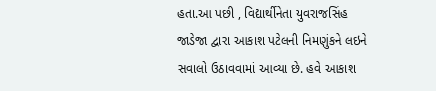હતા.આ પછી , વિદ્યાર્થીનેતા યુવરાજસિંહ જાડેજા દ્વારા આકાશ પટેલની નિમણુંકને લઇને સવાલો ઉઠાવવામાં આવ્યા છે. હવે આકાશ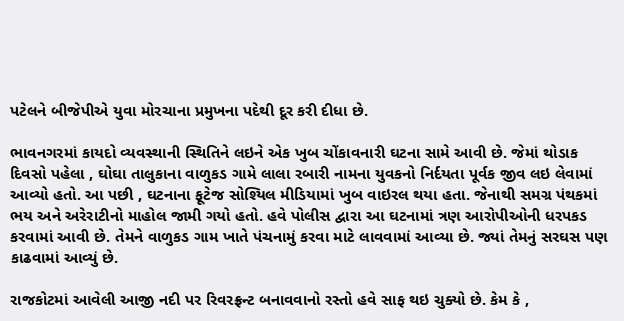પટેલને બીજેપીએ યુવા મોરચાના પ્રમુખના પદેથી દૂર કરી દીધા છે.

ભાવનગરમાં કાયદો વ્યવસ્થાની સ્થિતિને લઇને એક ખુબ ચોંકાવનારી ઘટના સામે આવી છે. જેમાં થોડાક દિવસો પહેલા , ઘોઘા તાલુકાના વાળુકડ ગામે લાલા રબારી નામના યુવકનો નિર્દયતા પૂર્વક જીવ લઇ લેવામાં આવ્યો હતો. આ પછી , ઘટનાના ફૂટેજ સોશ્યિલ મીડિયામાં ખુબ વાઇરલ થયા હતા. જેનાથી સમગ્ર પંથકમાં ભય અને અરેરાટીનો માહોલ જામી ગયો હતો. હવે પોલીસ દ્વારા આ ઘટનામાં ત્રણ આરોપીઓની ધરપકડ કરવામાં આવી છે. તેમને વાળુકડ ગામ ખાતે પંચનામું કરવા માટે લાવવામાં આવ્યા છે. જ્યાં તેમનું સરઘસ પણ કાઢવામાં આવ્યું છે.

રાજકોટમાં આવેલી આજી નદી પર રિવરફ્રન્ટ બનાવવાનો રસ્તો હવે સાફ થઇ ચુક્યો છે. કેમ કે ,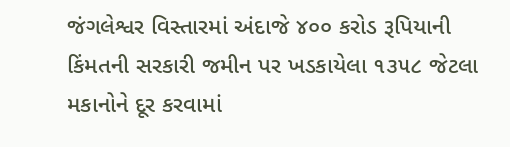જંગલેશ્વર વિસ્તારમાં અંદાજે ૪૦૦ કરોડ રૂપિયાની કિંમતની સરકારી જમીન પર ખડકાયેલા ૧૩૫૮ જેટલા મકાનોને દૂર કરવામાં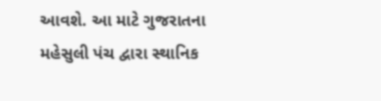આવશે. આ માટે ગુજરાતના મહેસુલી પંચ દ્વારા સ્થાનિક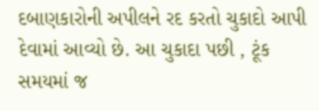દબાણકારોની અપીલને રદ કરતો ચુકાદો આપી દેવામાં આવ્યો છે. આ ચુકાદા પછી , ટૂંક સમયમાં જ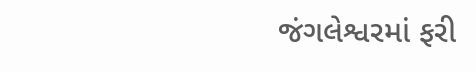જંગલેશ્વરમાં ફરી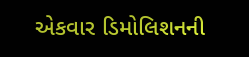એકવાર ડિમોલિશનની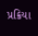પ્રક્રિયા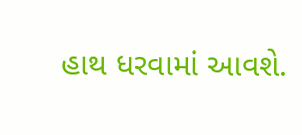હાથ ધરવામાં આવશે.